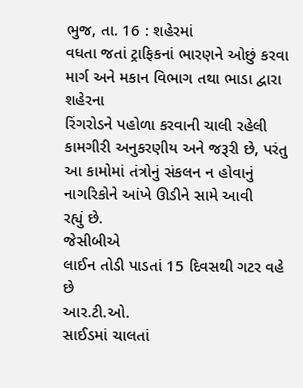ભુજ, તા. 16 : શહેરમાં
વધતા જતાં ટ્રાફિકનાં ભારણને ઓછું કરવા માર્ગ અને મકાન વિભાગ તથા ભાડા દ્વારા શહેરના
રિંગરોડને પહોળા કરવાની ચાલી રહેલી કામગીરી અનુકરણીય અને જરૂરી છે, પરંતુ આ કામોમાં તંત્રોનું સંકલન ન હોવાનું નાગરિકોને આંખે ઊડીને સામે આવી
રહ્યું છે.
જેસીબીએ
લાઈન તોડી પાડતાં 15 દિવસથી ગટર વહે છે
આર.ટી.ઓ.
સાઈડમાં ચાલતાં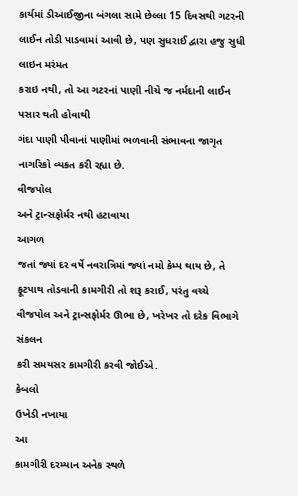કાર્યમાં ડીઆઈજીના બંગલા સામે છેલ્લા 15 દિવસથી ગટરની લાઈન તોડી પાડવામાં આવી છે, પણ સુધરાઈ દ્વારા હજુ સુધી લાઇન મરંમત
કરાઇ નથી, તો આ ગટરનાં પાણી નીચે જ નર્મદાની લાઈન પસાર થતી હોવાથી
ગંદા પાણી પીવાનાં પાણીમાં ભળવાની સંભાવના જાગૃત નાગરિકો વ્યકત કરી રહ્યા છે.
વીજપોલ
અને ટ્રાન્સફોર્મર નથી હટાવાયા
આગળ
જતાં જ્યાં દર વર્ષે નવરાત્રિમાં જ્યાં નમો કેમ્પ થાય છે, તે ફૂટપાથ તોડવાની કામગીરી તો શરૂ કરાઈ, પરંતુ વચ્ચે
વીજપોલ અને ટ્રાન્સફોર્મર ઊભા છે, ખરેખર તો દરેક વિભાગે સંકલન
કરી સમયસર કામગીરી કરવી જોઈએ.
કેબલો
ઉખેડી નખાયા
આ
કામગીરી દરમ્યાન અનેક સ્થળે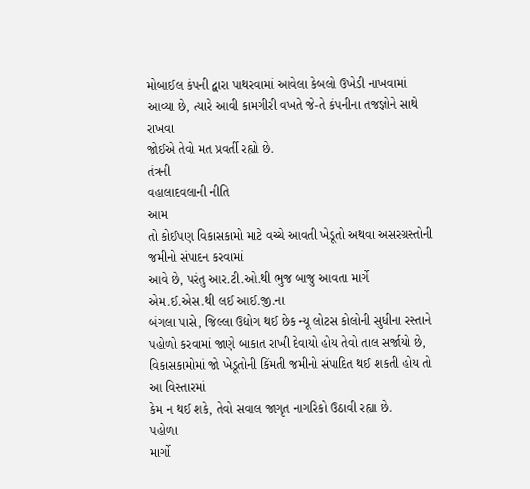મોબાઈલ કંપની દ્વારા પાથરવામાં આવેલા કેબલો ઉખેડી નાખવામાં
આવ્યા છે, ત્યારે આવી કામગીરી વખતે જે-તે કંપનીના તજજ્ઞોને સાથે રાખવા
જોઈએ તેવો મત પ્રવર્તી રહ્યો છે.
તંત્રની
વહાલાદવલાની નીતિ
આમ
તો કોઈપણ વિકાસકામો માટે વચ્ચે આવતી ખેડૂતો અથવા અસરગ્રસ્તોની જમીનો સંપાદન કરવામાં
આવે છે, પરંતુ આર.ટી.ઓ.થી ભુજ બાજુ આવતા માર્ગે એમ.ઈ.એસ.થી લઈ આઈ.જી.ના
બંગલા પાસે, જિલ્લા ઉદ્યોગ થઈ છેક ન્યૂ લોટસ કોલોની સુધીના રસ્તાને
પહોળો કરવામાં જાણે બાકાત રાખી દેવાયો હોય તેવો તાલ સર્જાયો છે, વિકાસકામોમાં જો ખેડૂતોની કિંમતી જમીનો સંપાદિત થઈ શકતી હોય તો આ વિસ્તારમાં
કેમ ન થઈ શકે, તેવો સવાલ જાગૃત નાગરિકો ઉઠાવી રહ્યા છે.
પહોળા
માર્ગો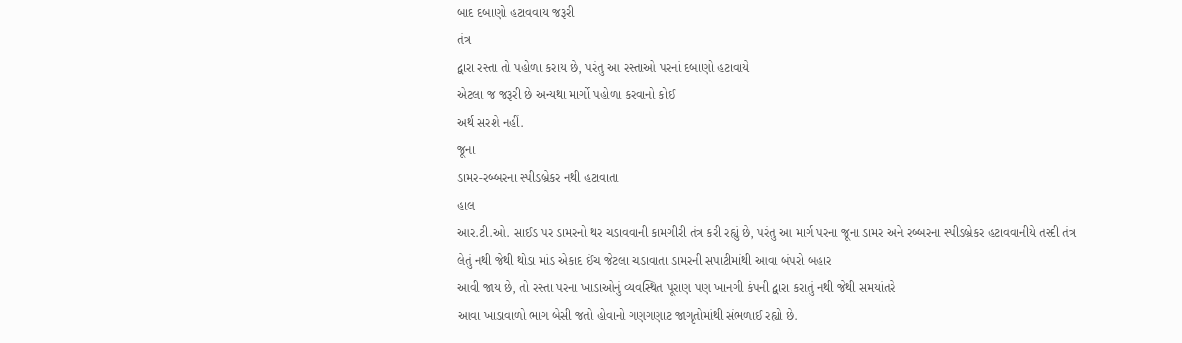બાદ દબાણો હટાવવાય જરૂરી
તંત્ર
દ્વારા રસ્તા તો પહોળા કરાય છે, પરંતુ આ રસ્તાઓ પરનાં દબાણો હટાવાયે
એટલા જ જરૂરી છે અન્યથા માર્ગો પહોળા કરવાનો કોઈ
અર્થ સરશે નહીં.
જૂના
ડામર-રબ્બરના સ્પીડબ્રેકર નથી હટાવાતા
હાલ
આર.ટી.ઓ. સાઈડ પર ડામરનો થર ચડાવવાની કામગીરી તંત્ર કરી રહ્યું છે, પરંતુ આ માર્ગ પરના જૂના ડામર અને રબ્બરના સ્પીડબ્રેકર હટાવવાનીયે તસ્દી તંત્ર
લેતું નથી જેથી થોડા માંડ એકાદ ઈંચ જેટલા ચડાવાતા ડામરની સપાટીમાંથી આવા બંપરો બહાર
આવી જાય છે, તો રસ્તા પરના ખાડાઓનું વ્યવસ્થિત પૂરાણ પણ ખાનગી કંપની દ્વારા કરાતું નથી જેથી સમયાંતરે
આવા ખાડાવાળો ભાગ બેસી જતો હોવાનો ગણગણાટ જાગૃતોમાંથી સંભળાઈ રહ્યો છે.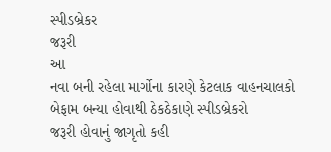સ્પીડબ્રેકર
જરૂરી
આ
નવા બની રહેલા માર્ગોના કારણે કેટલાક વાહનચાલકો બેફામ બન્યા હોવાથી ઠેકઠેકાણે સ્પીડબ્રેકરો
જરૂરી હોવાનું જાગૃતો કહી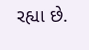રહ્યા છે.